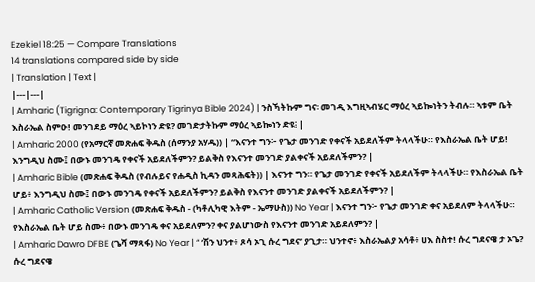Ezekiel 18:25 — Compare Translations
14 translations compared side by side
| Translation | Text |
|---|---|
| Amharic (Tigrigna: Contemporary Tigrinya Bible 2024) | ንስኻትኩም ግና፡ መገዲ እግዚኣብሄር ማዕረ ኣይኰነትን ትብሉ። ኣቱም ቤት እስራኤል ስምዑ! መንገደይ ማዕረ ኣይኮነን ድዩ? መገድታትኩም ማዕረ ኣይኰነን ድዩ፧ |
| Amharic 2000 (የአማርኛ መጽሐፍ ቅዱስ (ሰማንያ አሃዱ)) | “እናንተ ግን፦ የጌታ መንገድ የቀናች አይደለችም ትላላችሁ። የእስራኤል ቤት ሆይ! እንግዲህ ስሙ፤ በውኑ መንገዴ የቀናች አይደለችምን? ይልቅስ የእናንተ መንገድ ያልቀናች አይደለችምን? |
| Amharic Bible (መጽሐፍ ቅዱስ (የብሉይና የሐዲስ ኪዳን መጻሕፍት)) | እናንተ ግን። የጌታ መንገድ የቀናች አይደለችም ትላላችሁ። የእስራኤል ቤት ሆይ፥ እንግዲህ ስሙ፤ በውኑ መንገዴ የቀናች አይደለችምን? ይልቅስ የእናንተ መንገድ ያልቀናች አይደለችምን? |
| Amharic Catholic Version (መጽሐፍ ቅዱስ - (ካቶሊካዊ እትም - ኤማሁስ)) No Year | እናንተ ግን፦ የጌታ መንገድ ቀና አይደለም ትላላችሁ። የእስራኤል ቤት ሆይ ስሙ፥ በውኑ መንገዴ ቀና አይደለምን? ቀና ያልሆነውስ የእናንተ መንገድ አይደለምን? |
| Amharic Dawro DFBE (ጌሻ ማጻፋ) No Year | “ ‘ሽን ህንተ፥ ጾሳ ኦጊ ሱረ ግደና’ ያጊታ። ህንተኖ፥ እስራኤልያ አሳቶ፥ ሀእ ስስተ! ሱረ ግደናዌ ታ ኦጌ? ሱረ ግደናዌ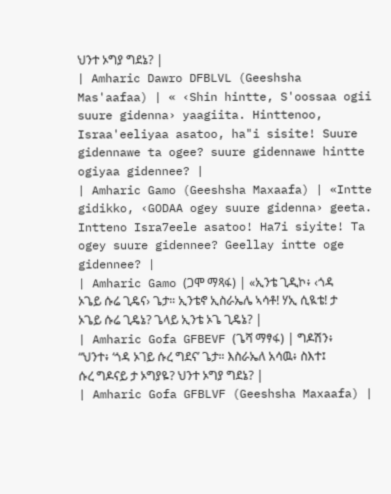ህንተ ኦግያ ግደኔ? |
| Amharic Dawro DFBLVL (Geeshsha Mas'aafaa) | « ‹Shin hintte, S'oossaa ogii suure gidenna› yaagiita. Hinttenoo, Israa'eeliyaa asatoo, ha"i sisite! Suure gidennawe ta ogee? suure gidennawe hintte ogiyaa gidennee? |
| Amharic Gamo (Geeshsha Maxaafa) | «Intte gidikko, ‹GODAA ogey suure gidenna› geeta. Intteno Isra7eele asatoo! Ha7i siyite! Ta ogey suure gidennee? Geellay intte oge gidennee? |
| Amharic Gamo (ጋሞ ማጻፋ) | «ኢንቴ ጊዲኮ፥ ‹ጎዳ ኦጌይ ሱሬ ጊዴና› ጌታ። ኢንቴኖ ኢስራኤሌ ኣሳቶ! ሃኢ ሲዪቴ! ታ ኦጌይ ሱሬ ጊዴኔ? ጌላይ ኢንቴ ኦጌ ጊዴኔ? |
| Amharic Gofa GFBEVF (ጌሻ ማፃፋ) | ግዶሽን፥ “ህንተ፥ ‘ጎዳ ኦገይ ሱረ ግደና’ ጌታ። እስራኤለ አሳዉ፥ ስእተ፤ ሱረ ግዶናይ ታ ኦግያዬ? ህንተ ኦግያ ግደኔ? |
| Amharic Gofa GFBLVF (Geeshsha Maxaafa) |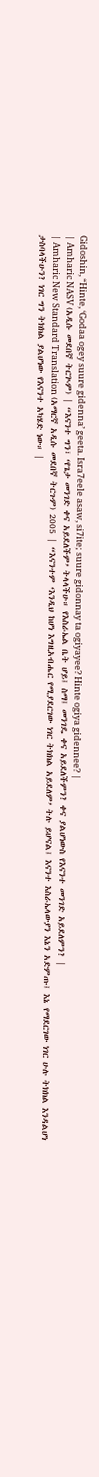Gidoshin, “Hinte, ‘Godaa ogey suure gidenna’ geeta. Isra7eele asaw, si7ite; suure gidonnay ta ogiyayee? Hinte ogiya gidennee? |
| Amharic NASV (አዲሱ መደበኛ ትርጒም) | “እናንተ ግን፣ ‘የጌታ መንገድ ቀና አይደለችም’ ትላላችሁ። የእስራኤል ቤት ሆይ፤ ስማ፤ መንገዴ ቀና አይደለችምን? ቀና ያልሆነውስ የእናንተ መንገድ አይደለምን? |
| Amharic New Standard Translation (አማርኛ አዲሱ መደበኛ ትርጉም) 2005 | “እናንተም ‘እንዲህ ከሆነ እግዚአብሔር የሚያደርገው ነገር ትክክል አይደለም’ ትሉ ይሆናል፤ እናንተ እስራኤላውያን እኔን አድምጡ፤ እኔ የማደርገው ነገር ሁሉ ትክክል እንዳልሆነ ታስባላችሁን? ነገር ግን ትክክል ያልሆነው የእናንተ አካሄድ ነው። |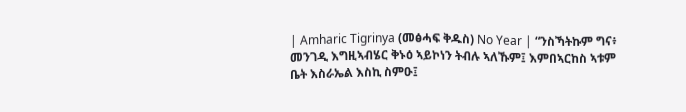| Amharic Tigrinya (መፅሓፍ ቅዱስ) No Year | “ንስኻትኩም ግና፥ መንገዲ እግዚኣብሄር ቅኑዕ ኣይኮነን ትብሉ ኣለኹም፤ እምበኣርከስ ኣቱም ቤት እስራኤል እስኪ ስምዑ፤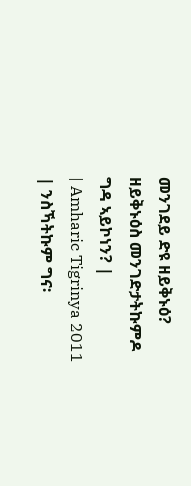መንገደይ ድዩ ዘይቅኑዕ? ዘይቅኑዕስ መንገድታትኩምዶ ግዳ ኣይኮነን? |
| Amharic Tigrinya 2011 | ንስኻትኩም ግና፡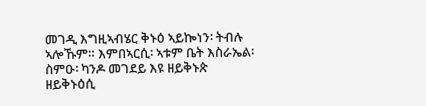መገዲ እግዚኣብሄር ቅኑዕ ኣይኰነን፡ ትብሉ ኣሎኹም። እምበኣርሲ፡ ኣቱም ቤት እስራኤል፡ ስምዑ፡ ካንዶ መገደይ እዩ ዘይቅኑጵ ዘይቅኑዕሲ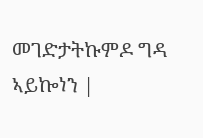መገድታትኩምዶ ግዳ ኣይኰነን |